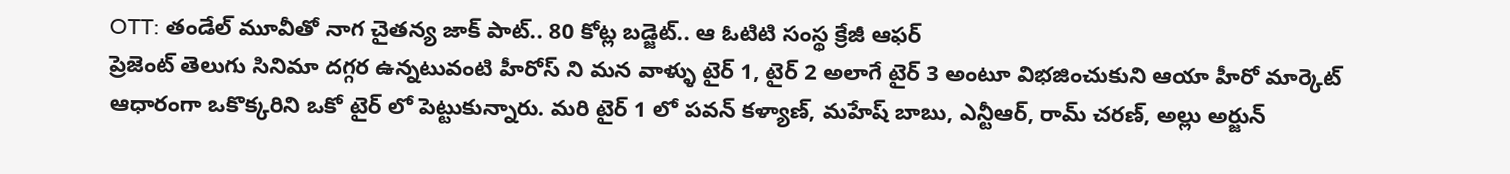OTT: తండేల్ మూవీతో నాగ చైతన్య జాక్ పాట్.. 80 కోట్ల బడ్జెట్.. ఆ ఓటిటి సంస్థ క్రేజీ ఆఫర్
ప్రెజెంట్ తెలుగు సినిమా దగ్గర ఉన్నటువంటి హీరోస్ ని మన వాళ్ళు టైర్ 1, టైర్ 2 అలాగే టైర్ 3 అంటూ విభజించుకుని ఆయా హీరో మార్కెట్ ఆధారంగా ఒకొక్కరిని ఒకో టైర్ లో పెట్టుకున్నారు. మరి టైర్ 1 లో పవన్ కళ్యాణ్, మహేష్ బాబు, ఎన్టీఆర్, రామ్ చరణ్, అల్లు అర్జున్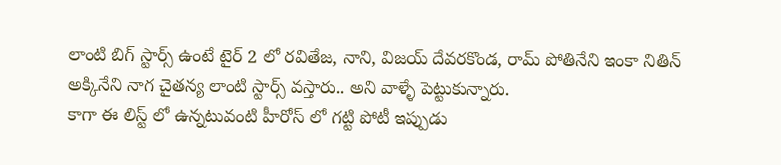లాంటి బిగ్ స్టార్స్ ఉంటే టైర్ 2 లో రవితేజ, నాని, విజయ్ దేవరకొండ, రామ్ పోతినేని ఇంకా నితిన్ అక్కినేని నాగ చైతన్య లాంటి స్టార్స్ వస్తారు.. అని వాళ్ళే పెట్టుకున్నారు.
కాగా ఈ లిస్ట్ లో ఉన్నటువంటి హీరోస్ లో గట్టి పోటీ ఇప్పుడు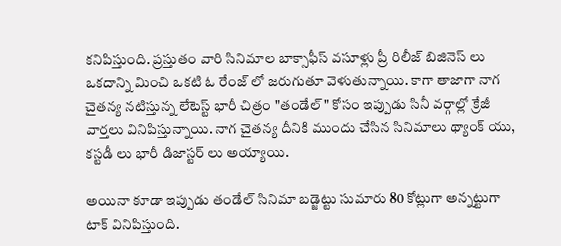కనిపిస్తుంది. ప్రస్తుతం వారి సినిమాల బాక్సాఫీస్ వసూళ్లు ప్రీ రిలీజ్ బిజినెస్ లు ఒకదాన్ని మించి ఒకటి ఓ రేంజ్ లో జరుగుతూ వెళుతున్నాయి. కాగా తాజాగా నాగ చైతన్య నటిస్తున్న లేటెస్ట్ భారీ చిత్రం "తండేల్" కోసం ఇప్పుడు సినీ వర్గాల్లో క్రేజీ వార్తలు వినిపిస్తున్నాయి. నాగ చైతన్య దీనికి ముందు చేసిన సినిమాలు థ్యాంక్ యు, కస్టడీ లు భారీ డిజాస్టర్ లు అయ్యాయి.

అయినా కూడా ఇప్పుడు తండేల్ సినిమా బడ్జెట్టు సుమారు 80 కోట్లుగా అన్నట్టుగా టాక్ వినిపిస్తుంది.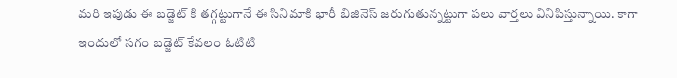మరి ఇపుడు ఈ బడ్జెట్ కి తగ్గట్టుగానే ఈ సినిమాకి భారీ బిజినెస్ జరుగుతున్నట్టుగా పలు వార్తలు వినిపిస్తున్నాయి. కాగా ఇందులో సగం బడ్జెట్ కేవలం ఓటిటి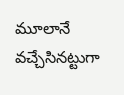మూలానే వచ్చేసినట్టుగా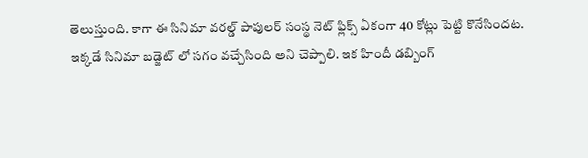తెలుస్తుంది. కాగా ఈ సినిమా వరల్డ్ పాపులర్ సంస్థ నెట్ ఫ్లిక్స్ ఏకంగా 40 కోట్లు పెట్టి కొనేసిందట.
ఇక్కడే సినిమా బడ్జెట్ లో సగం వచ్చేసింది అని చెప్పాలి. ఇక హిందీ డబ్బింగ్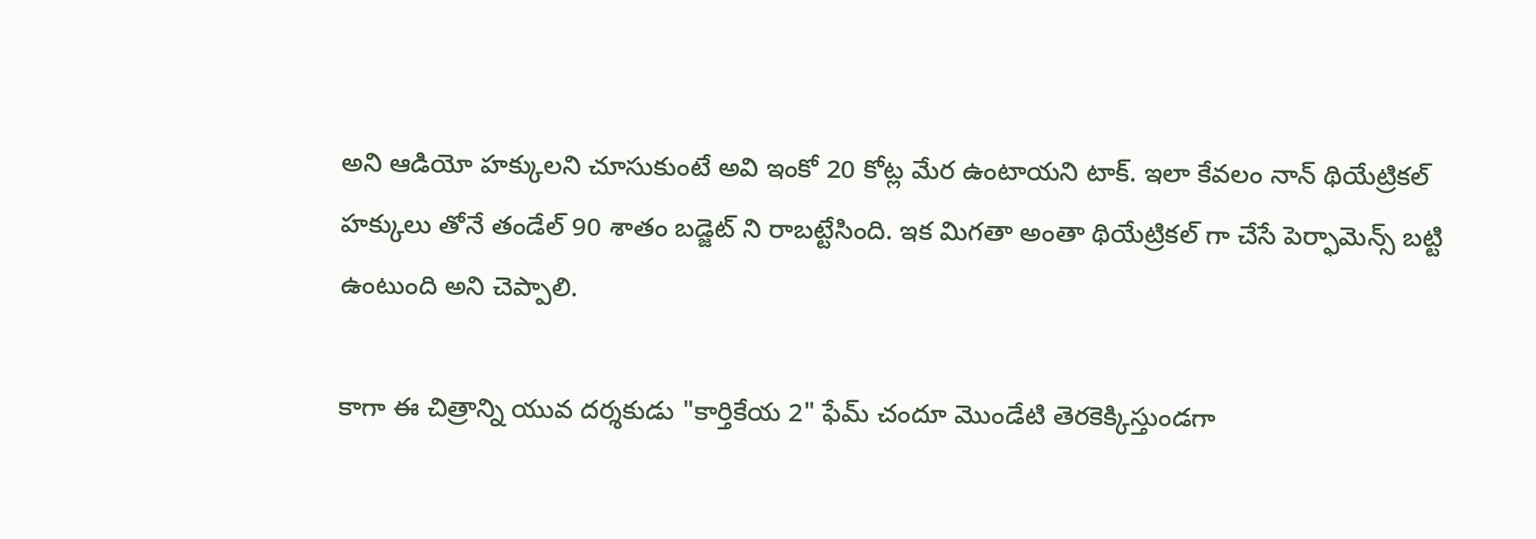అని ఆడియో హక్కులని చూసుకుంటే అవి ఇంకో 20 కోట్ల మేర ఉంటాయని టాక్. ఇలా కేవలం నాన్ థియేట్రికల్ హక్కులు తోనే తండేల్ 90 శాతం బడ్జెట్ ని రాబట్టేసింది. ఇక మిగతా అంతా థియేట్రికల్ గా చేసే పెర్ఫామెన్స్ బట్టి ఉంటుంది అని చెప్పాలి.

కాగా ఈ చిత్రాన్ని యువ దర్శకుడు "కార్తికేయ 2" ఫేమ్ చందూ మొండేటి తెరకెక్కిస్తుండగా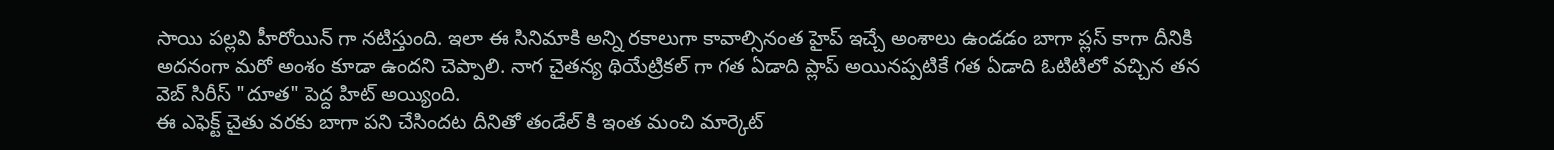సాయి పల్లవి హీరోయిన్ గా నటిస్తుంది. ఇలా ఈ సినిమాకి అన్ని రకాలుగా కావాల్సినంత హైప్ ఇచ్చే అంశాలు ఉండడం బాగా ప్లస్ కాగా దీనికి అదనంగా మరో అంశం కూడా ఉందని చెప్పాలి. నాగ చైతన్య థియేట్రికల్ గా గత ఏడాది ప్లాప్ అయినప్పటికే గత ఏడాది ఓటిటిలో వచ్చిన తన వెబ్ సిరీస్ "దూత" పెద్ద హిట్ అయ్యింది.
ఈ ఎఫెక్ట్ చైతు వరకు బాగా పని చేసిందట దీనితో తండేల్ కి ఇంత మంచి మార్కెట్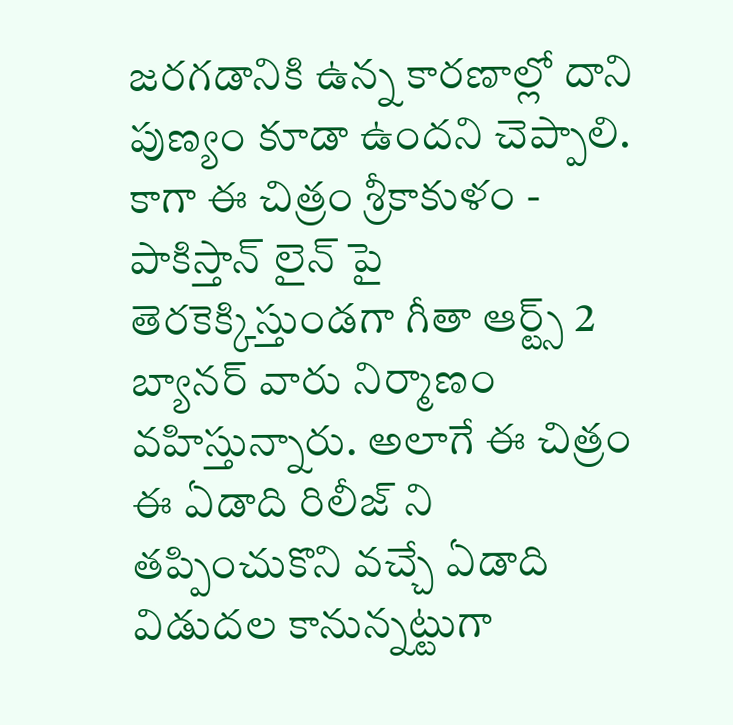జరగడానికి ఉన్న కారణాల్లో దాని పుణ్యం కూడా ఉందని చెప్పాలి. కాగా ఈ చిత్రం శ్రీకాకుళం - పాకిస్తాన్ లైన్ పై తెరకెక్కిస్తుండగా గీతా ఆర్ట్స్ 2 బ్యానర్ వారు నిర్మాణం వహిస్తున్నారు. అలాగే ఈ చిత్రం ఈ ఏడాది రిలీజ్ ని తప్పించుకొని వచ్చే ఏడాది విడుదల కానున్నట్టుగా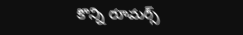కొన్ని రూమర్స్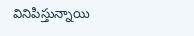వినిపిస్తున్నాయి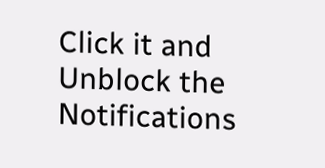Click it and Unblock the Notifications